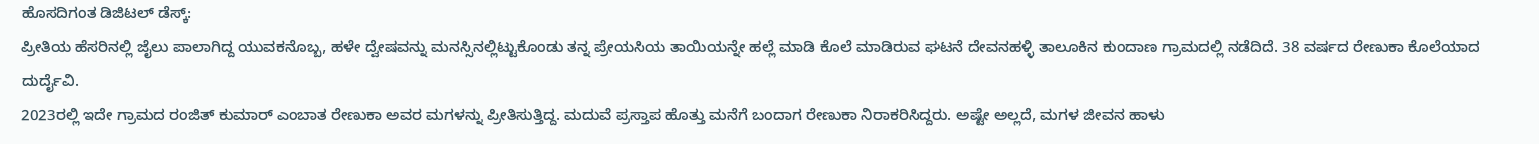ಹೊಸದಿಗಂತ ಡಿಜಿಟಲ್ ಡೆಸ್ಕ್:
ಪ್ರೀತಿಯ ಹೆಸರಿನಲ್ಲಿ ಜೈಲು ಪಾಲಾಗಿದ್ದ ಯುವಕನೊಬ್ಬ, ಹಳೇ ದ್ವೇಷವನ್ನು ಮನಸ್ಸಿನಲ್ಲಿಟ್ಟುಕೊಂಡು ತನ್ನ ಪ್ರೇಯಸಿಯ ತಾಯಿಯನ್ನೇ ಹಲ್ಲೆ ಮಾಡಿ ಕೊಲೆ ಮಾಡಿರುವ ಘಟನೆ ದೇವನಹಳ್ಳಿ ತಾಲೂಕಿನ ಕುಂದಾಣ ಗ್ರಾಮದಲ್ಲಿ ನಡೆದಿದೆ. 38 ವರ್ಷದ ರೇಣುಕಾ ಕೊಲೆಯಾದ ದುರ್ದೈವಿ.
2023ರಲ್ಲಿ ಇದೇ ಗ್ರಾಮದ ರಂಜಿತ್ ಕುಮಾರ್ ಎಂಬಾತ ರೇಣುಕಾ ಅವರ ಮಗಳನ್ನು ಪ್ರೀತಿಸುತ್ತಿದ್ದ. ಮದುವೆ ಪ್ರಸ್ತಾಪ ಹೊತ್ತು ಮನೆಗೆ ಬಂದಾಗ ರೇಣುಕಾ ನಿರಾಕರಿಸಿದ್ದರು. ಅಷ್ಟೇ ಅಲ್ಲದೆ, ಮಗಳ ಜೀವನ ಹಾಳು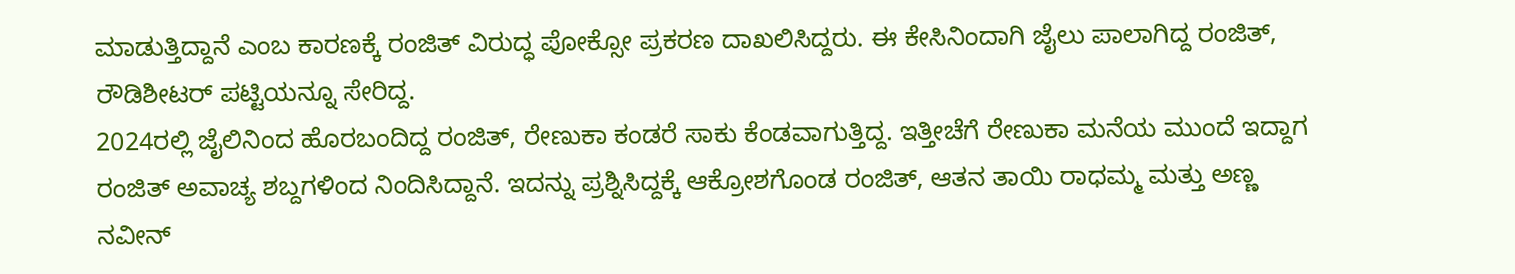ಮಾಡುತ್ತಿದ್ದಾನೆ ಎಂಬ ಕಾರಣಕ್ಕೆ ರಂಜಿತ್ ವಿರುದ್ಧ ಪೋಕ್ಸೋ ಪ್ರಕರಣ ದಾಖಲಿಸಿದ್ದರು. ಈ ಕೇಸಿನಿಂದಾಗಿ ಜೈಲು ಪಾಲಾಗಿದ್ದ ರಂಜಿತ್, ರೌಡಿಶೀಟರ್ ಪಟ್ಟಿಯನ್ನೂ ಸೇರಿದ್ದ.
2024ರಲ್ಲಿ ಜೈಲಿನಿಂದ ಹೊರಬಂದಿದ್ದ ರಂಜಿತ್, ರೇಣುಕಾ ಕಂಡರೆ ಸಾಕು ಕೆಂಡವಾಗುತ್ತಿದ್ದ. ಇತ್ತೀಚೆಗೆ ರೇಣುಕಾ ಮನೆಯ ಮುಂದೆ ಇದ್ದಾಗ ರಂಜಿತ್ ಅವಾಚ್ಯ ಶಬ್ದಗಳಿಂದ ನಿಂದಿಸಿದ್ದಾನೆ. ಇದನ್ನು ಪ್ರಶ್ನಿಸಿದ್ದಕ್ಕೆ ಆಕ್ರೋಶಗೊಂಡ ರಂಜಿತ್, ಆತನ ತಾಯಿ ರಾಧಮ್ಮ ಮತ್ತು ಅಣ್ಣ ನವೀನ್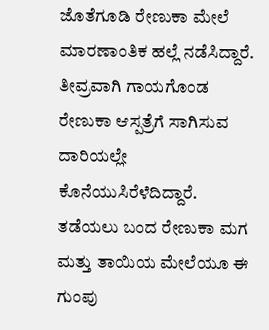ಜೊತೆಗೂಡಿ ರೇಣುಕಾ ಮೇಲೆ ಮಾರಣಾಂತಿಕ ಹಲ್ಲೆ ನಡೆಸಿದ್ದಾರೆ. ತೀವ್ರವಾಗಿ ಗಾಯಗೊಂಡ ರೇಣುಕಾ ಆಸ್ಪತ್ರೆಗೆ ಸಾಗಿಸುವ ದಾರಿಯಲ್ಲೇ ಕೊನೆಯುಸಿರೆಳೆದಿದ್ದಾರೆ.
ತಡೆಯಲು ಬಂದ ರೇಣುಕಾ ಮಗ ಮತ್ತು ತಾಯಿಯ ಮೇಲೆಯೂ ಈ ಗುಂಪು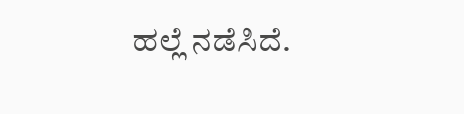ಹಲ್ಲೆ ನಡೆಸಿದೆ.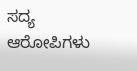ಸದ್ಯ ಆರೋಪಿಗಳು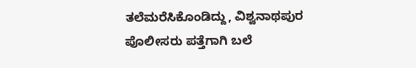ತಲೆಮರೆಸಿಕೊಂಡಿದ್ದು, ವಿಶ್ವನಾಥಪುರ ಪೊಲೀಸರು ಪತ್ತೆಗಾಗಿ ಬಲೆ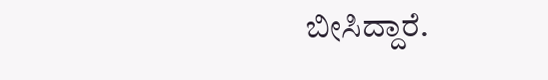ಬೀಸಿದ್ದಾರೆ.